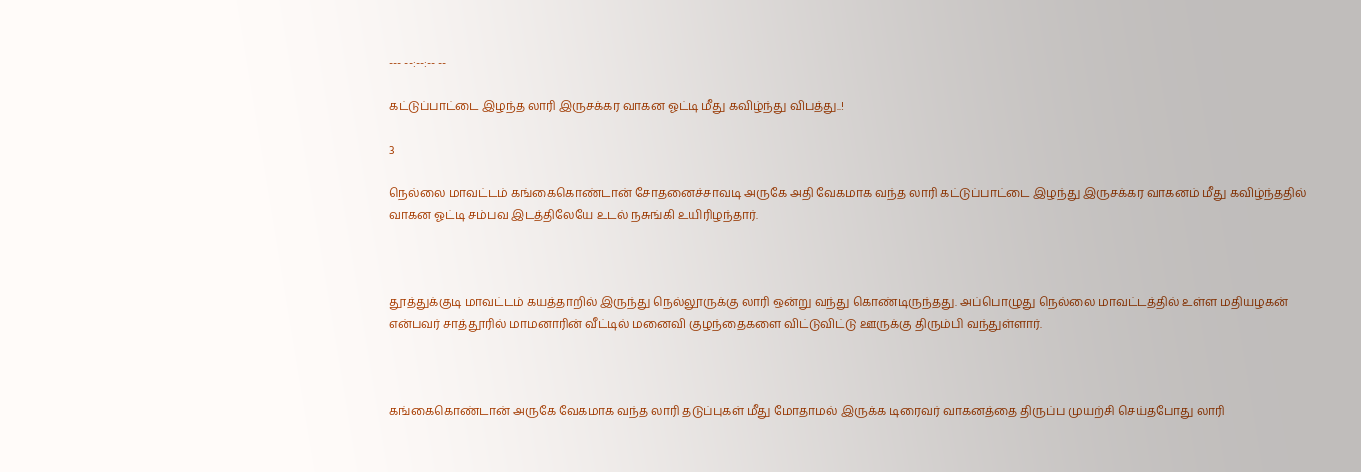--- --:--:-- --

கட்டுப்பாட்டை இழந்த லாரி இருசக்கர வாகன ஓட்டி மீது கவிழ்ந்து விபத்து..!

3

நெல்லை மாவட்டம் கங்கைகொண்டான் சோதனைச்சாவடி அருகே அதி வேகமாக வந்த லாரி கட்டுப்பாட்டை இழந்து இருசக்கர வாகனம் மீது கவிழ்ந்ததில் வாகன ஓட்டி சம்பவ இடத்திலேயே உடல் நசுங்கி உயிரிழந்தார்.



தூத்துக்குடி மாவட்டம் கயத்தாறில் இருந்து நெல்லூருக்கு லாரி ஒன்று வந்து கொண்டிருந்தது. அப்பொழுது நெல்லை மாவட்டத்தில் உள்ள மதியழகன் என்பவர் சாத்தூரில் மாமனாரின் வீட்டில் மனைவி குழந்தைகளை விட்டுவிட்டு ஊருக்கு திரும்பி வந்துள்ளார்.



கங்கைகொண்டான் அருகே வேகமாக வந்த லாரி தடுப்புகள் மீது மோதாமல் இருக்க டிரைவர் வாகனத்தை திருப்ப முயற்சி செய்தபோது லாரி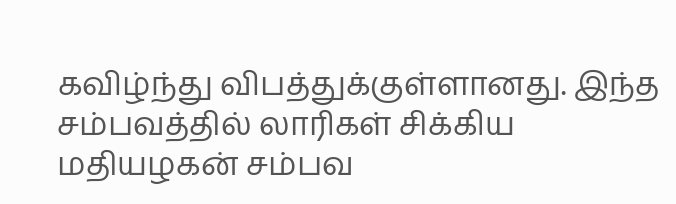கவிழ்ந்து விபத்துக்குள்ளானது. இந்த சம்பவத்தில் லாரிகள் சிக்கிய மதியழகன் சம்பவ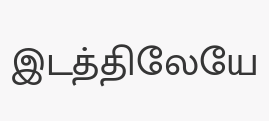இடத்திலேயே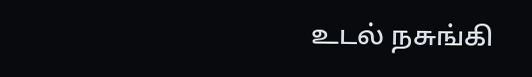உடல் நசுங்கி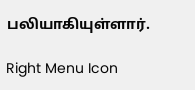பலியாகியுள்ளார்.

Right Menu Icon